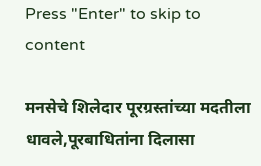Press "Enter" to skip to content

मनसेचे शिलेदार पूरग्रस्तांच्या मदतीला धावले,पूरबाधितांना दिलासा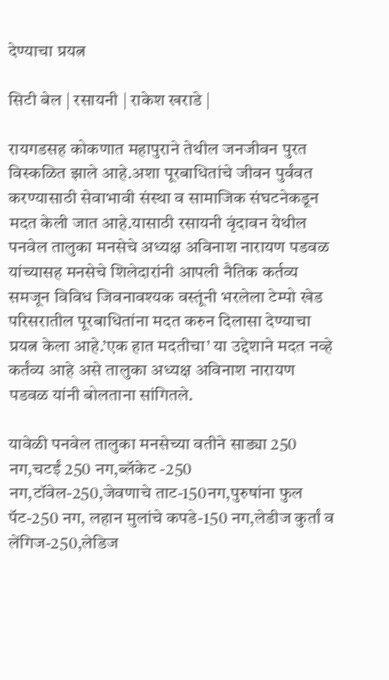देण्याचा प्रयत्न

सिटी बेल | रसायनी | राकेश खराडे |

रायगडसह कोकणात महापुराने तेथील जनजीवन पुरत विस्कळित झाले आहे.अशा पूरबाधितांचे जीवन पुर्वंवत करण्यासाठी सेवाभावी संस्था व सामाजिक संघटनेकडून मदत केली जात आहे.यासाठी रसायनी वृंदावन येथील पनवेल तालुका मनसेचे अध्यक्ष अविनाश नारायण पडवळ यांच्यासह मनसेचे शिलेदारांनी आपली नैतिक कर्तव्य समजून विविध जिवनावश्यक वस्तूंनी भरलेला टेम्पो खेड परिसरातील पूरबाधितांना मदत करुन दिलासा देण्याचा प्रयत्न केला आहे.’एक हात मदतीचा’ या उद्देशाने मदत नव्हे कर्तंव्य आहे असे तालुका अध्यक्ष अविनाश नारायण पडवळ यांनी बोलताना सांगितले.

यावेळी पनवेल तालुका मनसेच्या वतीने साड्या 250 नग,चटईं 250 नग,ब्लॅकेट -250 नग,टॉवेल-250,जेवणाचे ताट-150नग,पुरुषांना फुल पॅट-250 नग, लहान मुलांचे कपडे-150 नग,लेडीज कुर्तां व लेंगिज-250,लेडिज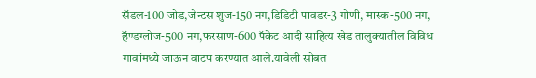सॅडल-100 जोड,जेन्टस शुज-150 नग,डिडिटी पावडर-3 गोणी, मास्क-500 नग, हॅण्डग्लोज-500 नग,फरसाण-600 पॅकेट आदी साहित्य खेड तालुक्यातील विविध गावांमध्ये जाऊन वाटप करण्यात आले.यावेली सोबत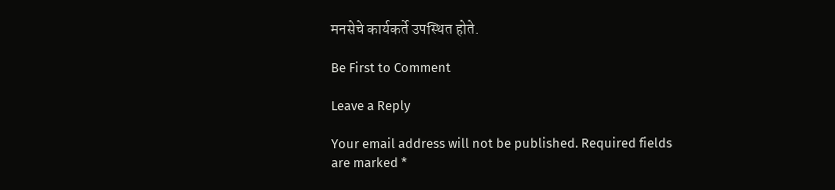मनसेचे कार्यकर्ते उपस्थित होते.

Be First to Comment

Leave a Reply

Your email address will not be published. Required fields are marked *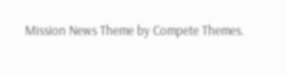Mission News Theme by Compete Themes.